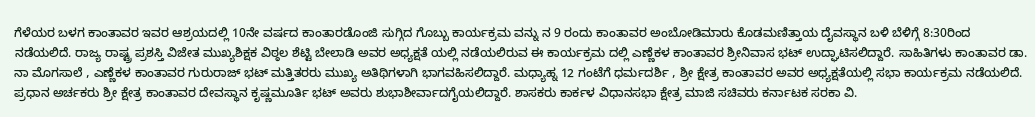ಗೆಳೆಯರ ಬಳಗ ಕಾಂತಾವರ ಇವರ ಆಶ್ರಯದಲ್ಲಿ 10ನೇ ವರ್ಷದ ಕಾಂತಾರಡೊಂಜಿ ಸುಗ್ಗಿದ ಗೊಬ್ಬು ಕಾರ್ಯಕ್ರಮ ವನ್ನು ನ 9 ರಂದು ಕಾಂತಾವರ ಅಂಬೋಡಿಮಾರು ಕೊಡಮಣಿತ್ತಾಯ ದೈವಸ್ಥಾನ ಬಳಿ ಬೆಳಿಗ್ಗೆ 8:30ರಿಂದ ನಡೆಯಲಿದೆ. ರಾಜ್ಯ ರಾಷ್ಟ್ರ ಪ್ರಶಸ್ತಿ ವಿಜೇತ ಮುಖ್ಯಶಿಕ್ಷಕ ವಿಠ್ಠಲ ಶೆಟ್ಟಿ ಬೇಲಾಡಿ ಅವರ ಅಧ್ಯಕ್ಷತೆ ಯಲ್ಲಿ ನಡೆಯಲಿರುವ ಈ ಕಾರ್ಯಕ್ರಮ ದಲ್ಲಿ ಎಣ್ಣೆಕಳ ಕಾಂತಾವರ ಶ್ರೀನಿವಾಸ ಭಟ್ ಉದ್ಘಾಟಿಸಲಿದ್ದಾರೆ. ಸಾಹಿತಿಗಳು ಕಾಂತಾವರ ಡಾ. ನಾ ಮೊಗಸಾಲೆ , ಎಣ್ಣೆಕಳ ಕಾಂತಾವರ ಗುರುರಾಜ್ ಭಟ್ ಮತ್ತಿತರರು ಮುಖ್ಯ ಅತಿಥಿಗಳಾಗಿ ಭಾಗವಹಿಸಲಿದ್ದಾರೆ. ಮಧ್ಯಾಹ್ನ 12 ಗಂಟೆಗೆ ಧರ್ಮದರ್ಶಿ , ಶ್ರೀ ಕ್ಷೇತ್ರ ಕಾಂತಾವರ ಅವರ ಅಧ್ಯಕ್ಷತೆಯಲ್ಲಿ ಸಭಾ ಕಾರ್ಯಕ್ರಮ ನಡೆಯಲಿದೆ. ಪ್ರಧಾನ ಅರ್ಚಕರು ಶ್ರೀ ಕ್ಷೇತ್ರ ಕಾಂತಾವರ ದೇವಸ್ಥಾನ ಕೃಷ್ಣಮೂರ್ತಿ ಭಟ್ ಅವರು ಶುಭಾಶೀರ್ವಾದಗೈಯಲಿದ್ದಾರೆ. ಶಾಸಕರು ಕಾರ್ಕಳ ವಿಧಾನಸಭಾ ಕ್ಷೇತ್ರ ಮಾಜಿ ಸಚಿವರು ಕರ್ನಾಟಕ ಸರಕಾ ವಿ.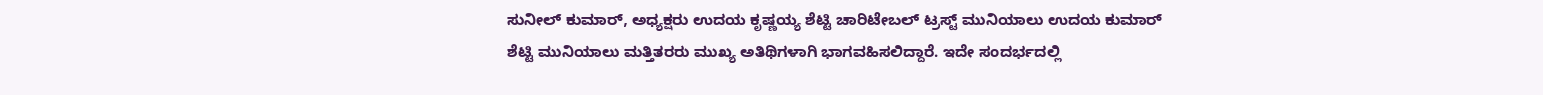ಸುನೀಲ್ ಕುಮಾರ್, ಅಧ್ಯಕ್ಷರು ಉದಯ ಕೃಷ್ಣಯ್ಯ ಶೆಟ್ಟಿ ಚಾರಿಟೇಬಲ್ ಟ್ರಸ್ಟ್ ಮುನಿಯಾಲು ಉದಯ ಕುಮಾರ್ ಶೆಟ್ಟಿ ಮುನಿಯಾಲು ಮತ್ತಿತರರು ಮುಖ್ಯ ಅತಿಥಿಗಳಾಗಿ ಭಾಗವಹಿಸಲಿದ್ದಾರೆ. ಇದೇ ಸಂದರ್ಭದಲ್ಲಿ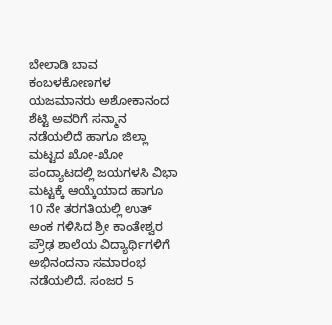ಬೇಲಾಡಿ ಬಾವ ಕಂಬಳಕೋಣಗಳ ಯಜಮಾನರು ಅಶೋಕಾನಂದ ಶೆಟ್ಟಿ ಅವರಿಗೆ ಸನ್ಮಾನ ನಡೆಯಲಿದೆ ಹಾಗೂ ಜಿಲ್ಲಾ ಮಟ್ಟದ ಖೋ-ಖೋ ಪಂದ್ಯಾಟದಲ್ಲಿ ಜಯಗಳಸಿ ವಿಭಾ ಮಟ್ಟಕ್ಕೆ ಆಯ್ಕೆಯಾದ ಹಾಗೂ 10 ನೇ ತರಗತಿಯಲ್ಲಿ ಉತ್ ಅಂಕ ಗಳಿಸಿದ ಶ್ರೀ ಕಾಂತೇಶ್ವರ ಪ್ರೌಢ ಶಾಲೆಯ ವಿದ್ಯಾರ್ಥಿಗಳಿಗೆ ಅಭಿನಂದನಾ ಸಮಾರಂಭ ನಡೆಯಲಿದೆ. ಸಂಜರ 5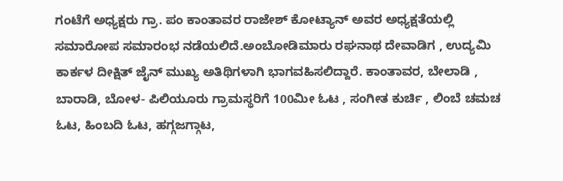ಗಂಟೆಗೆ ಅಧ್ಯಕ್ಷರು ಗ್ರಾ. ಪಂ ಕಾಂತಾವರ ರಾಜೇಶ್ ಕೋಟ್ಯಾನ್ ಅವರ ಅಧ್ಯಕ್ಷತೆಯಲ್ಲಿ ಸಮಾರೋಪ ಸಮಾರಂಭ ನಡೆಯಲಿದೆ.ಅಂಬೋಡಿಮಾರು ರಘನಾಥ ದೇವಾಡಿಗ , ಉದ್ಯಮಿ ಕಾರ್ಕಳ ದೀಕ್ಷಿತ್ ಜೈನ್ ಮುಖ್ಯ ಅತಿಥಿಗಳಾಗಿ ಭಾಗವಹಿಸಲಿದ್ದಾರೆ. ಕಾಂತಾವರ, ಬೇಲಾಡಿ , ಬಾರಾಡಿ, ಬೋಳ- ಪಿಲಿಯೂರು ಗ್ರಾಮಸ್ಥರಿಗೆ 100ಮೀ ಓಟ , ಸಂಗೀತ ಕುರ್ಚಿ , ಲಿಂಬೆ ಚಮಚ ಓಟ, ಹಿಂಬದಿ ಓಟ, ಹಗ್ಗಜಗ್ಗಾಟ,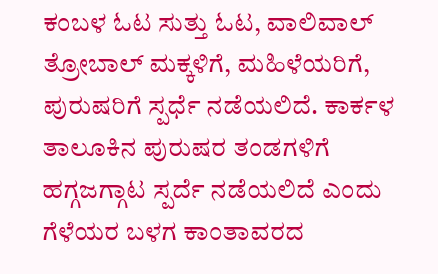ಕಂಬಳ ಓಟ ಸುತ್ತು ಓಟ, ವಾಲಿವಾಲ್ ತ್ರೋಬಾಲ್ ಮಕ್ಕಳಿಗೆ, ಮಹಿಳೆಯರಿಗೆ, ಪುರುಷರಿಗೆ ಸ್ಪರ್ಧೆ ನಡೆಯಲಿದೆ. ಕಾರ್ಕಳ ತಾಲೂಕಿನ ಪುರುಷರ ತಂಡಗಳಿಗೆ ಹಗ್ಗಜಗ್ಗಾಟ ಸ್ಪರ್ದೆ ನಡೆಯಲಿದೆ ಎಂದು ಗೆಳೆಯರ ಬಳಗ ಕಾಂತಾವರದ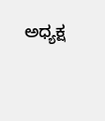ಅಧ್ಯಕ್ಷ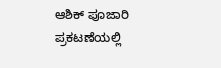ಆಶಿಕ್ ಪೂಜಾರಿ ಪ್ರಕಟಣೆಯಲ್ಲಿ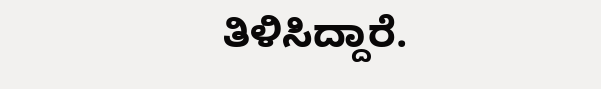ತಿಳಿಸಿದ್ದಾರೆ.